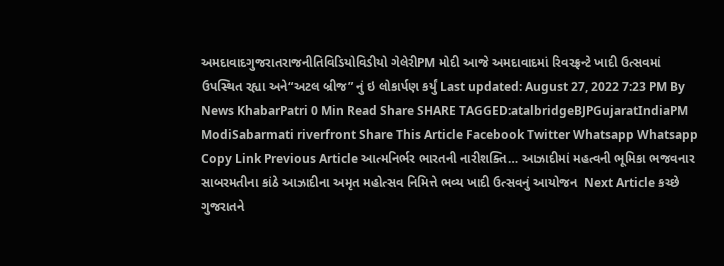અમદાવાદગુજરાતરાજનીતિવિડિયોવિડીયો ગેલેરીPM મોદી આજે અમદાવાદમાં રિવરફ્રન્ટે ખાદી ઉત્સવમાં ઉપસ્થિત રહ્યા અને“અટલ બ્રીજ” નું ઇ લોકાર્પણ કર્યું Last updated: August 27, 2022 7:23 PM By News KhabarPatri 0 Min Read Share SHARE TAGGED:atalbridgeBJPGujaratIndiaPM ModiSabarmati riverfront Share This Article Facebook Twitter Whatsapp Whatsapp Copy Link Previous Article આત્મનિર્ભર ભારતની નારીશક્તિ… આઝાદીમાં મહત્વની ભૂમિકા ભજવનાર સાબરમતીના કાંઠે આઝાદીના અમૃત મહોત્સવ નિમિત્તે ભવ્ય ખાદી ઉત્સવનું આયોજન  Next Article કચ્છે ગુજરાતને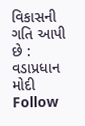વિકાસની ગતિ આપી છે : વડાપ્રધાન મોદી Follow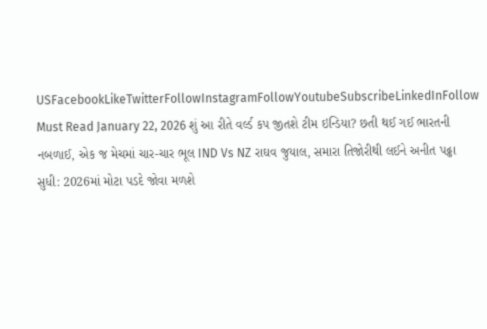USFacebookLikeTwitterFollowInstagramFollowYoutubeSubscribeLinkedInFollow Must Read January 22, 2026 શું આ રીતે વર્લ્ડ કપ જીતશે ટીમ ઇન્ડિયા? છતી થઈ ગઈ ભારતની નબળાઈ, એક જ મેચમાં ચાર-ચાર ભૂલ IND Vs NZ રાઘવ જુયાલ, સમારા તિજોરીથી લઈને અનીત પઢ્ઢા સુધી: 2026માં મોટા પડદે જોવા મળશે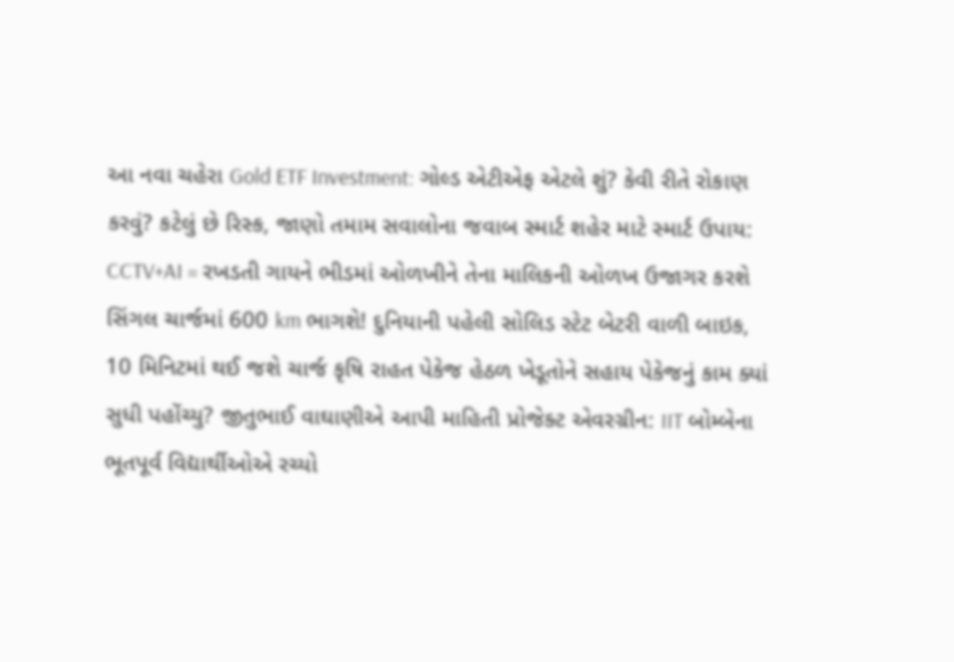આ નવા ચહેરા Gold ETF Investment: ગોલ્ડ એટીએફ એટલે શું? કેવી રીતે રોકાણ કરવું? કટેલું છે રિસ્ક, જાણો તમામ સવાલોના જવાબ સ્માર્ટ શહેર માટે સ્માર્ટ ઉપાય: CCTV+AI = રખડતી ગાયને ભીડમાં ઓળખીને તેના માલિકની ઓળખ ઉજાગર કરશે સિંગલ ચાર્જમાં 600 km ભાગશે! દુનિયાની પહેલી સોલિડ સ્ટેટ બેટરી વાળી બાઇક, 10 મિનિટમાં થઈ જશે ચાર્જ કૃષિ રાહત પેકેજ હેઠળ ખેડૂતોને સહાય પેકેજનું કામ ક્યાં સુધી પહોંચ્યુ? જીતુભાઈ વાઘાણીએ આપી માહિતી પ્રોજેક્ટ એવરગ્રીન: IIT બોમ્બેના ભૂતપૂર્વ વિદ્યાર્થીઓએ રચ્યો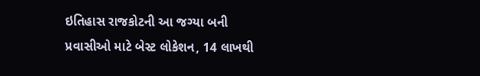ઇતિહાસ રાજકોટની આ જગ્યા બની પ્રવાસીઓ માટે બેસ્ટ લોકેશન, 14 લાખથી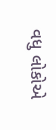વધુ લોકોએ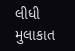લીધી મુલાકાત